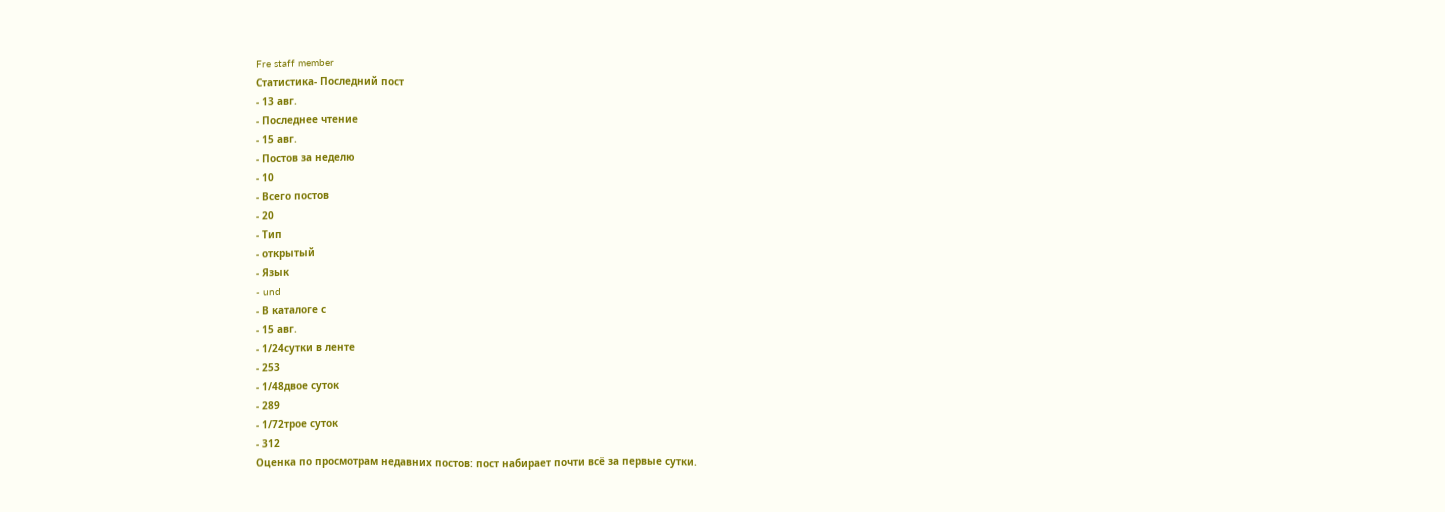Fre staff member
Статистика- Последний пост
- 13 авг.
- Последнее чтение
- 15 авг.
- Постов за неделю
- 10
- Всего постов
- 20
- Тип
- открытый
- Язык
- und
- В каталоге с
- 15 авг.
- 1/24сутки в ленте
- 253
- 1/48двое суток
- 289
- 1/72трое суток
- 312
Оценка по просмотрам недавних постов: пост набирает почти всё за первые сутки.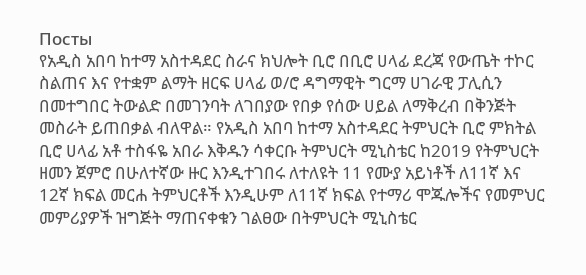Посты
የአዲስ አበባ ከተማ አስተዳደር ስራና ክህሎት ቢሮ በቢሮ ሀላፊ ደረጃ የውጤት ተኮር ስልጠና እና የተቋም ልማት ዘርፍ ሀላፊ ወ/ሮ ዳግማዊት ግርማ ሀገራዊ ፓሊሲን በመተግበር ትውልድ በመገንባት ለገበያው የበቃ የሰው ሀይል ለማቅረብ በቅንጅት መስራት ይጠበቃል ብለዋል። የአዲስ አበባ ከተማ አስተዳደር ትምህርት ቢሮ ምክትል ቢሮ ሀላፊ አቶ ተስፋዬ አበራ እቅዱን ሳቀርቡ ትምህርት ሚኒስቴር ከ2019 የትምህርት ዘመን ጀምሮ በሁለተኛው ዙር እንዲተገበሩ ለተለዩት 11 የሙያ አይነቶች ለ11ኛ እና 12ኛ ክፍል መርሐ ትምህርቶች እንዲሁም ለ11ኛ ክፍል የተማሪ ሞጁሎችና የመምህር መምሪያዎች ዝግጅት ማጠናቀቁን ገልፀው በትምህርት ሚኒስቴር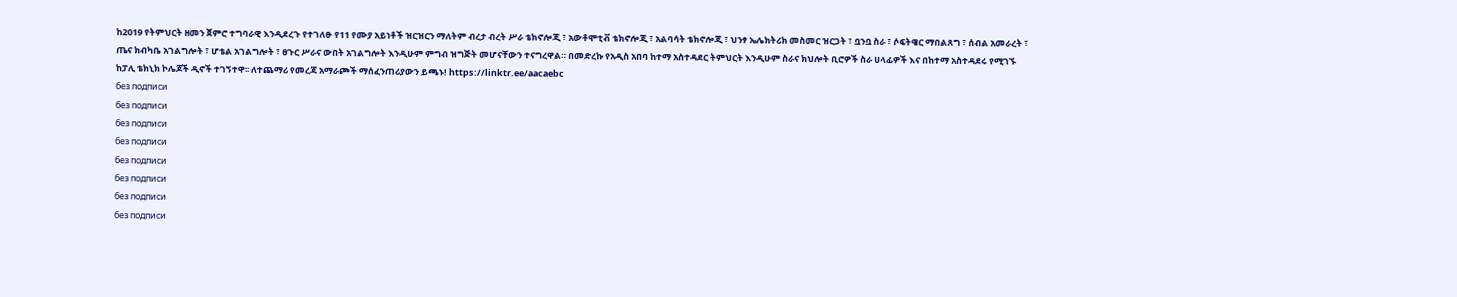ከ2019 የትምህርት ዘመን ጀምሮ ተግባራዊ እንዲደረጉ የተገለፁ የ11 የሙያ አይነቶች ዝርዝርን ማለትም ብረታ ብረት ሥራ ቴክኖሎጂ ፣ አውቶሞቲቭ ቴክኖሎጂ ፣ አልባሳት ቴክኖሎጂ ፣ ህንፃ ኤሌክትሪክ መስመር ዝርጋት ፣ ቧንቧ ስራ ፣ ሶፍትዌር ማበልጸግ ፣ ሰብል አመራረት ፣ ጤና ክብካቤ አገልግሎት ፣ ሆቴል አገልግሎት ፣ ፀጉር ሥራና ውበት አገልግሎት እንዲሁም ምግብ ዝግጅት መሆናቸውን ተናግረዋል። በመድረኩ የአዲስ አበባ ከተማ አስተዳደር ትምህርት እንዲሁም ስራና ክህሎት ቢሮዎች ስራ ሀላፊዎች እና በከተማ አስተዳደሩ የሚገኙ ከፓሊ ቴክኒክ ኮሌጆች ዲኖች ተገኝተዋ፡፡ ለተጨማሪ የመረጃ አማራጮች ማሰፈንጠሪያውን ይጫኑ! https://linktr.ee/aacaebc
без подписи
без подписи
без подписи
без подписи
без подписи
без подписи
без подписи
без подписи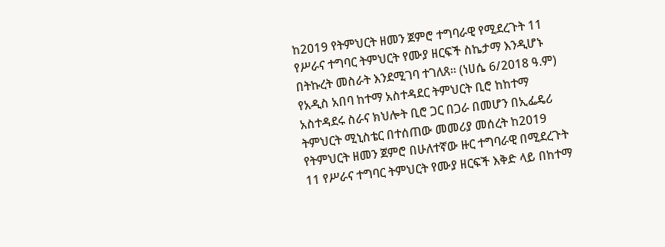ከ2019 የትምህርት ዘመን ጀምሮ ተግባራዊ የሚደረጉት 11 የሥራና ተግባር ትምህርት የሙያ ዘርፍች ስኬታማ እንዲሆኑ በትኩረት መስራት እንደሚገባ ተገለጸ። (ነሀሴ 6/2018 ዓ.ም) የአዲስ አበባ ከተማ አስተዳደር ትምህርት ቢሮ ከከተማ አስተዳደሩ ስራና ክህሎት ቢሮ ጋር በጋራ በመሆን በኢፌዴሪ ትምህርት ሚኒስቴር በተሰጠው መመሪያ መሰረት ከ2019 የትምህርት ዘመን ጀምሮ በሁለተኛው ዙር ተግባራዊ በሚደረጉት 11 የሥራና ተግባር ትምህርት የሙያ ዘርፍች እቅድ ላይ በከተማ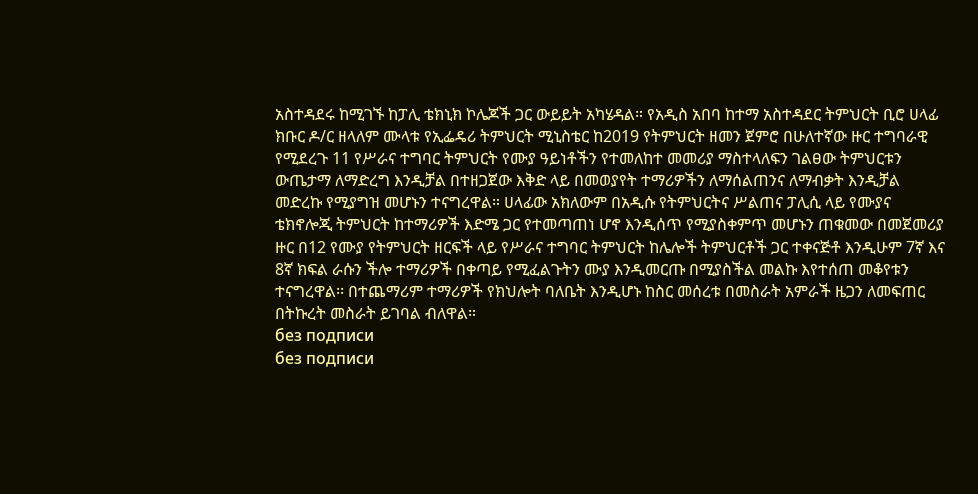አስተዳደሩ ከሚገኙ ከፓሊ ቴክኒክ ኮሌጆች ጋር ውይይት አካሄዳል። የአዲስ አበባ ከተማ አስተዳደር ትምህርት ቢሮ ሀላፊ ክቡር ዶ/ር ዘላለም ሙላቱ የኢፌዴሪ ትምህርት ሚኒስቴር ከ2019 የትምህርት ዘመን ጀምሮ በሁለተኛው ዙር ተግባራዊ የሚደረጉ 11 የሥራና ተግባር ትምህርት የሙያ ዓይነቶችን የተመለከተ መመሪያ ማስተላለፍን ገልፀው ትምህርቱን ውጤታማ ለማድረግ እንዲቻል በተዘጋጀው እቅድ ላይ በመወያየት ተማሪዎችን ለማሰልጠንና ለማብቃት እንዲቻል መድረኩ የሚያግዝ መሆኑን ተናግረዋል። ሀላፊው አክለውም በአዲሱ የትምህርትና ሥልጠና ፓሊሲ ላይ የሙያና ቴክኖሎጂ ትምህርት ከተማሪዎች እድሜ ጋር የተመጣጠነ ሆኖ እንዲሰጥ የሚያስቀምጥ መሆኑን ጠቁመው በመጀመሪያ ዙር በ12 የሙያ የትምህርት ዘርፍች ላይ የሥራና ተግባር ትምህርት ከሌሎች ትምህርቶች ጋር ተቀናጅቶ እንዲሁም 7ኛ እና 8ኛ ክፍል ራሱን ችሎ ተማሪዎች በቀጣይ የሚፈልጉትን ሙያ እንዲመርጡ በሚያስችል መልኩ እየተሰጠ መቆየቱን ተናግረዋል፡፡ በተጨማሪም ተማሪዎች የክህሎት ባለቤት እንዲሆኑ ከስር መሰረቱ በመስራት አምራች ዜጋን ለመፍጠር በትኩረት መስራት ይገባል ብለዋል።
без подписи
без подписи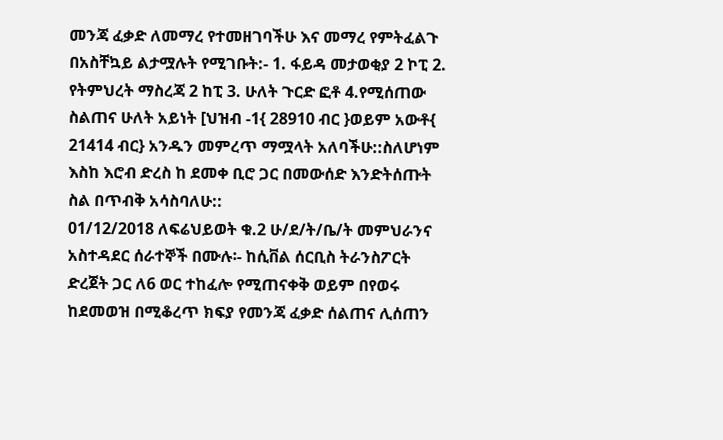መንጃ ፈቃድ ለመማረ የተመዘገባችሁ እና መማረ የምትፈልጉ በአስቸኳይ ልታሟሉት የሚገቡት:- 1. ፋይዳ መታወቂያ 2 ኮፒ 2. የትምህረት ማስረጃ 2 ከፒ 3. ሁለት ጉርድ ፎቶ 4.የሚሰጠው ስልጠና ሁለት አይነት [ህዝብ -1{ 28910 ብር }ወይም አውቶ{ 21414 ብር} አንዱን መምረጥ ማሟላት አለባችሁ::ስለሆነም እስከ እሮብ ድረስ ከ ደመቀ ቢሮ ጋር በመውሰድ እንድትሰጡት ስል በጥብቅ አሳስባለሁ::
01/12/2018 ለፍሬህይወት ቁ.2 ሁ/ደ/ት/ቤ/ት መምህራንና አስተዳደር ሰራተኞች በሙሉ፡- ከሲቨል ሰርቢስ ትራንስፖርት ድረጀት ጋር ለ6 ወር ተከፈሎ የሚጠናቀቅ ወይም በየወሩ ከደመወዝ በሚቆረጥ ክፍያ የመንጃ ፈቃድ ሰልጠና ሊሰጠን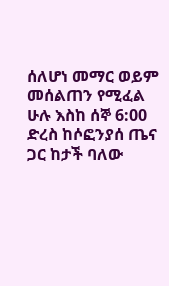ሰለሆነ መማር ወይም መሰልጠን የሚፈል ሁሉ እስከ ሰኞ 6:00 ድረስ ከሶፎንያሰ ጤና ጋር ከታች ባለው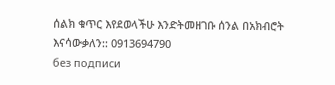ሰልክ ቁጥር እየደወላችሁ እንድትመዘገቡ ሰንል በአክብሮት እናሳውቃለን:: 0913694790
без подписи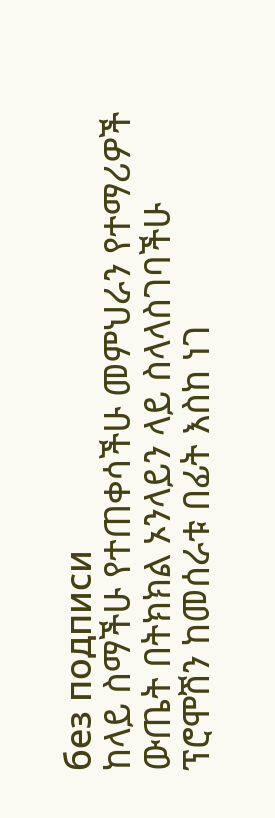без подписи
ከላይ ስማችሁ የተጠቀሳችሁ መምህራን የተማሪዎች ውጤት በትክክል ኦንላይን ላይ ስላላስገባችሁ ፕሮሞሽን ከመሰራቱ በፊት እስከ ነገ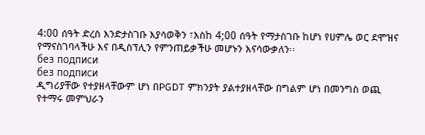4:00 ሰዓት ድረስ እንድታስገቡ እያሳወቅን ፣እስከ 4;00 ሰዓት የማታስገቡ ከሆነ የሀምሌ ወር ደሞዝና የማናስገባላችሁ እና በዲስፕሊን የምንጠይቃችሁ መሆኑን እናሳውቃለን፡፡
без подписи
без подписи
ዲግሪያቸው የተያዘላቸውም ሆነ በPGDT ምክንያት ያልተያዘላቸው በግልም ሆነ በመንግስ ወጪ የተማሩ መምህራን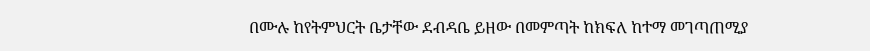በሙሉ ከየትምህርት ቤታቸው ደብዳቤ ይዘው በመምጣት ከክፍለ ከተማ መገጣጠሚያ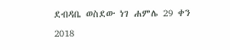ደብዳቤ ወስደው ነገ ሐምሌ 29 ቀን 2018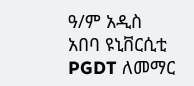ዓ/ም አዲስ አበባ ዩኒቨርሲቲ PGDT ለመማር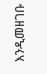እንዲመዘገቡ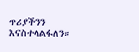ጥሪያችንን እናስተላልፋለን።